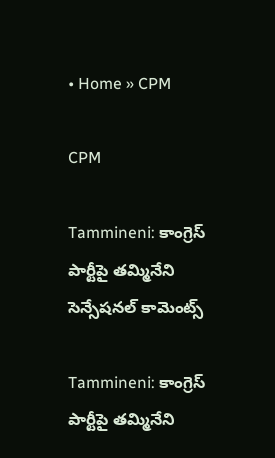• Home » CPM

CPM

Tammineni: కాంగ్రెస్‌ పార్టీపై తమ్మినేని సెన్సేషనల్ కామెంట్స్

Tammineni: కాంగ్రెస్‌ పార్టీపై తమ్మినేని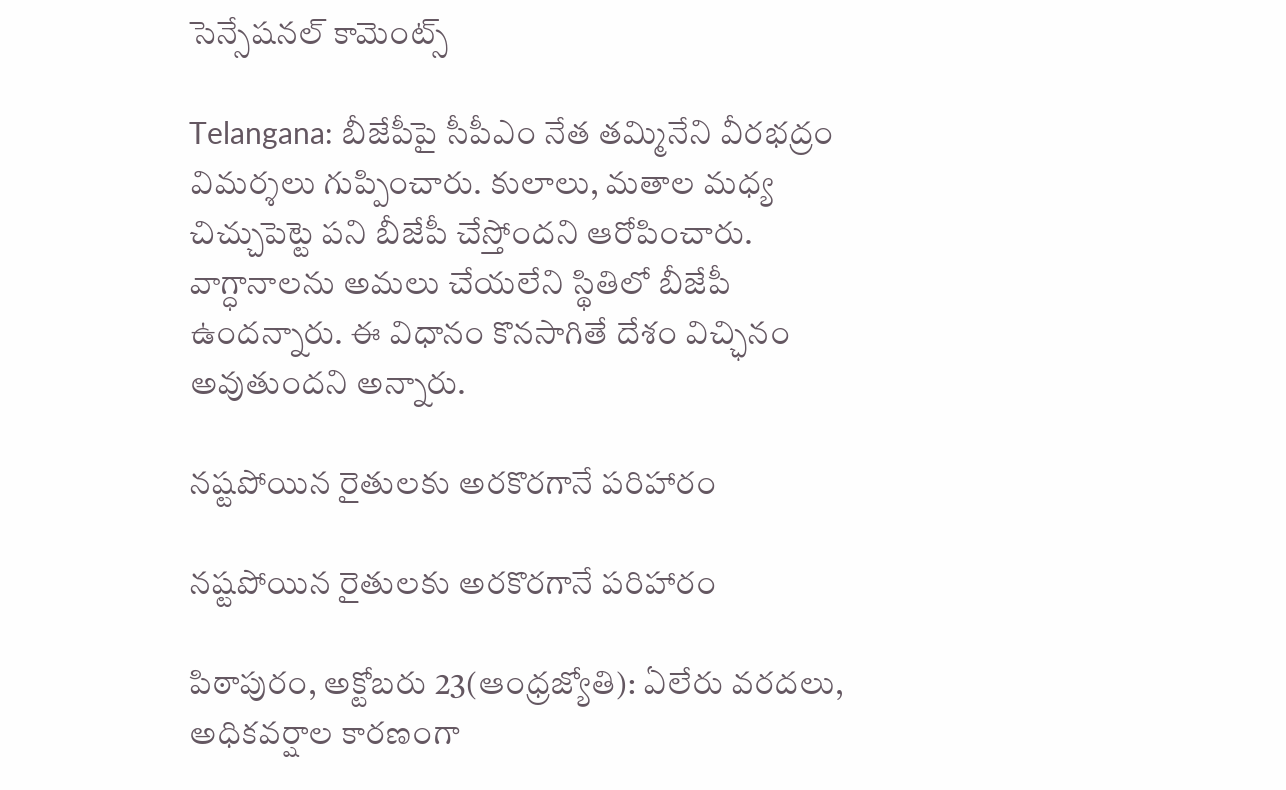సెన్సేషనల్ కామెంట్స్

Telangana: బీజేపీపై సీపీఎం నేత తమ్మినేని వీరభద్రం విమర్శలు గుప్పించారు. కులాలు, మతాల మధ్య చిచ్చుపెట్టె పని బీజేపీ చేస్తోందని ఆరోపించారు. వాగ్ధానాలను అమలు చేయలేని స్థితిలో బీజేపీ ఉందన్నారు. ఈ విధానం కొనసాగితే దేశం విచ్ఛినం అవుతుందని అన్నారు.

నష్టపోయిన రైతులకు అరకొరగానే పరిహారం

నష్టపోయిన రైతులకు అరకొరగానే పరిహారం

పిఠాపురం, అక్టోబరు 23(ఆంధ్రజ్యోతి): ఏలేరు వరదలు, అధికవర్షాల కారణంగా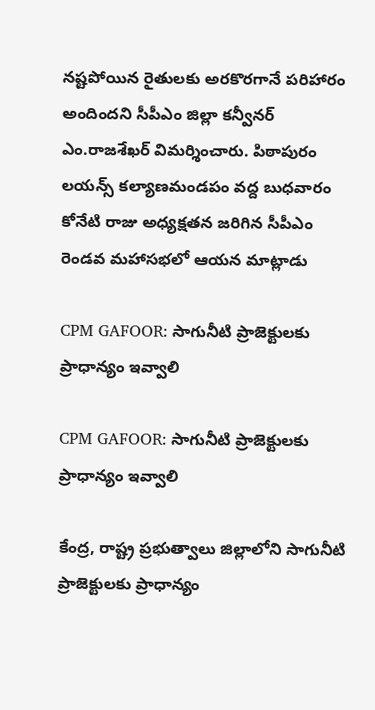నష్టపోయిన రైతులకు అరకొరగానే పరిహారం అందిందని సీపీఎం జిల్లా కన్వీనర్‌ ఎం.రాజశేఖర్‌ విమర్శించారు. పిఠాపురం లయన్స్‌ కల్యాణమండపం వద్ద బుధవారం కోనేటి రాజు అధ్యక్షతన జరిగిన సీపీఎం రెండవ మహాసభలో ఆయన మాట్లాడు

CPM GAFOOR: సాగునీటి ప్రాజెక్టులకు ప్రాధాన్యం ఇవ్వాలి

CPM GAFOOR: సాగునీటి ప్రాజెక్టులకు ప్రాధాన్యం ఇవ్వాలి

కేంద్ర, రాష్ట్ర ప్రభుత్వాలు జిల్లాలోని సాగునీటి ప్రాజెక్టులకు ప్రాధాన్యం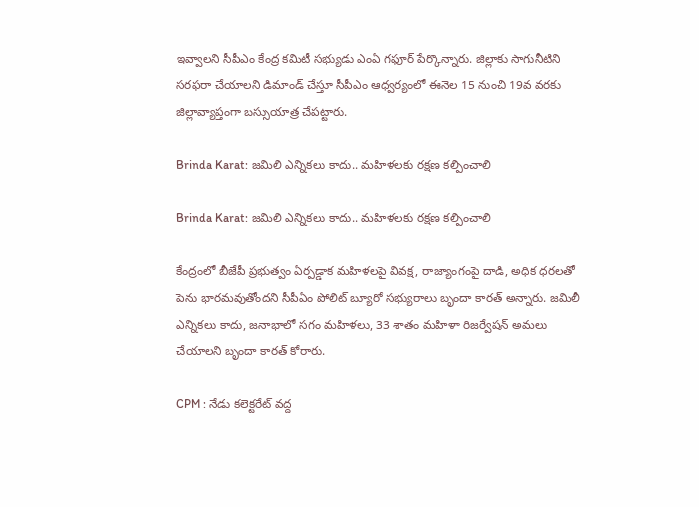ఇవ్వాలని సీపీఎం కేంద్ర కమిటీ సభ్యుడు ఎంఏ గఫూర్‌ పేర్కొన్నారు. జిల్లాకు సాగునీటిని సరఫరా చేయాలని డిమాండ్‌ చేస్తూ సీపీఎం ఆధ్వర్యంలో ఈనెల 15 నుంచి 19వ వరకు జిల్లావ్యాప్తంగా బస్సుయాత్ర చేపట్టారు.

Brinda Karat: జమిలి ఎన్నికలు కాదు.. మహిళలకు రక్షణ కల్పించాలి

Brinda Karat: జమిలి ఎన్నికలు కాదు.. మహిళలకు రక్షణ కల్పించాలి

కేంద్రంలో బీజేపీ ప్రభుత్వం ఏర్పడ్డాక మహిళలపై వివక్ష, రాజ్యాంగంపై దాడి, అధిక ధరలతో పెను భారమవుతోందని సీపీఏం పోలిట్ బ్యూరో సభ్యురాలు బృందా కారత్ అన్నారు. జమిలీ ఎన్నికలు కాదు, జనాభాలో సగం మహిళలు, 33 శాతం మహిళా రిజర్వేషన్ అమలు చేయాలని బృందా కారత్ కోరారు.

CPM : నేడు కలెక్టరేట్‌ వద్ద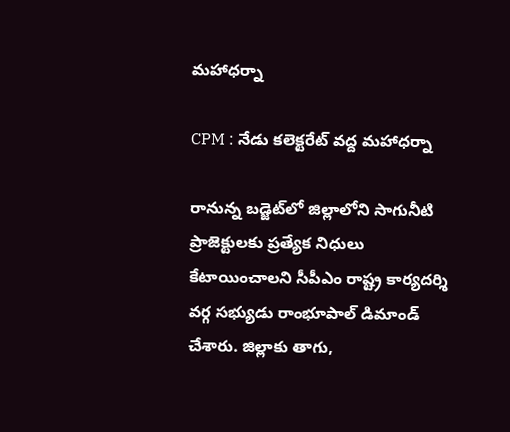మహాధర్నా

CPM : నేడు కలెక్టరేట్‌ వద్ద మహాధర్నా

రానున్న బడ్జెట్‌లో జిల్లాలోని సాగునీటి ప్రాజెక్టులకు ప్రత్యేక నిధులు కేటాయించాలని సీపీఎం రాష్ట్ర కార్యదర్శి వర్గ సభ్యుడు రాంభూపాల్‌ డిమాండ్‌ చేశారు. జిల్లాకు తాగు,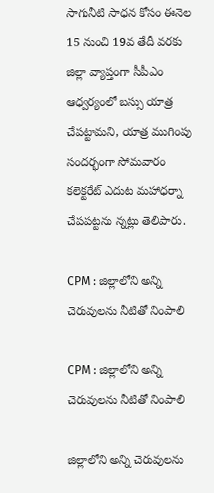సాగునీటి సాధన కోసం ఈనెల 15 నుంచి 19వ తేదీ వరకు జిల్లా వ్యాప్తంగా సీపీఎం ఆధ్వర్యంలో బస్సు యాత్ర చేపట్టామని, యాత్ర ముగింపు సందర్భంగా సోమవారం కలెక్టరేట్‌ ఎదుట మహాధర్నా చేపపట్టను న్నట్లు తెలిపారు.

CPM : జిల్లాలోని అన్ని చెరువులను నీటితో నింపాలి

CPM : జిల్లాలోని అన్ని చెరువులను నీటితో నింపాలి

జిల్లాలోని అన్ని చెరువులను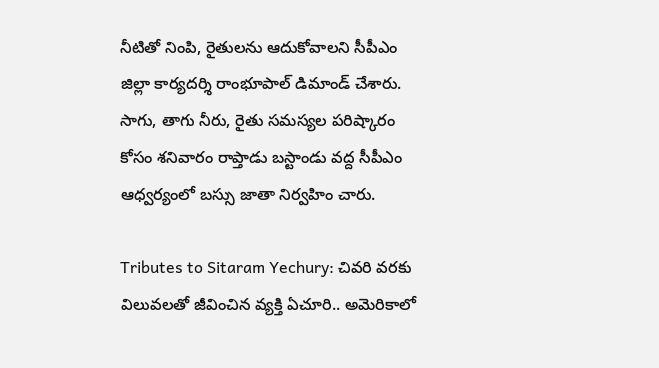నీటితో నింపి, రైతులను ఆదుకోవాలని సీపీఎం జిల్లా కార్యదర్శి రాంభూపాల్‌ డిమాండ్‌ చేశారు. సాగు, తాగు నీరు, రైతు సమస్యల పరిష్కారం కోసం శనివారం రాప్తాడు బస్టాండు వద్ద సీపీఎం ఆధ్వర్యంలో బస్సు జాతా నిర్వహిం చారు.

Tributes to Sitaram Yechury: చివరి వరకు విలువలతో జీవించిన వ్యక్తి ఏచూరి.. అమెరికాలో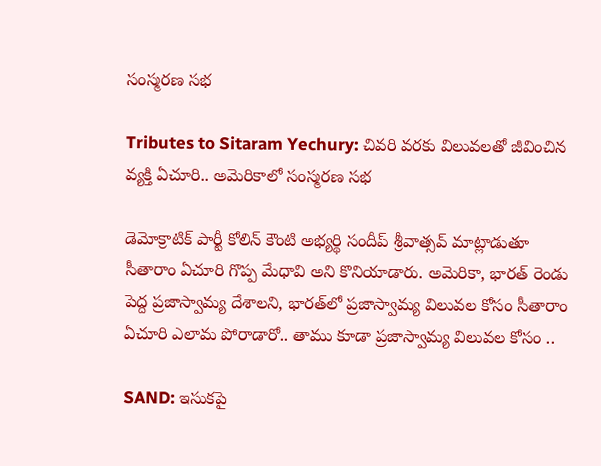సంస్మరణ సభ

Tributes to Sitaram Yechury: చివరి వరకు విలువలతో జీవించిన వ్యక్తి ఏచూరి.. అమెరికాలో సంస్మరణ సభ

డెమోక్రాటిక్ పార్టీ కోలిన్ కౌంటి అభ్యర్థి సందీప్ శ్రీవాత్సవ్ మాట్లాడుతూ సీతారాం ఏచూరి గొప్ప మేధావి అని కొనియాడారు. అమెరికా, భారత్ రెండు పెద్ద ప్రజాస్వామ్య దేశాలని, భారత్‌లో ప్రజాస్వామ్య విలువల కోసం సీతారాం ఏచూరి ఎలామ పోరాడారో.. తాము కూడా ప్రజాస్వామ్య విలువల కోసం ..

SAND: ఇసుకపై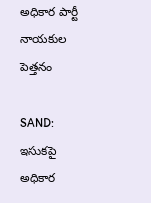అధికార పార్టీ నాయకుల పెత్తనం

SAND: ఇసుకపై అధికార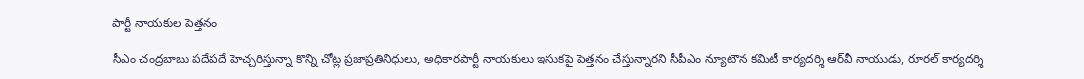పార్టీ నాయకుల పెత్తనం

సీఎం చంద్రబాబు పదేపదే హెచ్చరిస్తున్నా కొన్ని చోట్ల ప్రజాప్రతినిధులు, అధికారపార్టీ నాయకులు ఇసుకపై పెత్తనం చేస్తున్నారని సీపీఎం న్యూటౌన కమిటీ కార్యదర్శి ఆర్‌వీ నాయుడు, రూరల్‌ కార్యదర్శి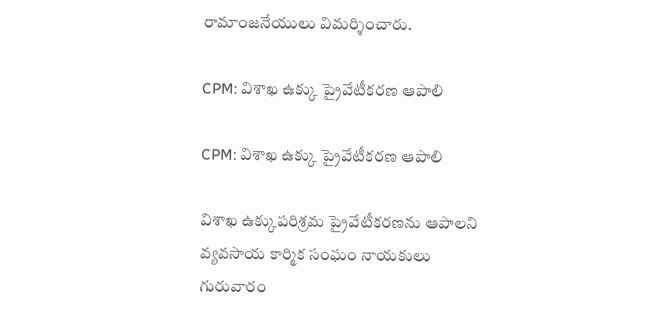రామాంజనేయులు విమర్శించారు.

CPM: విశాఖ ఉక్కు ప్రైవేటీకరణ ఆపాలి

CPM: విశాఖ ఉక్కు ప్రైవేటీకరణ ఆపాలి

విశాఖ ఉక్కుపరిశ్రమ ప్రైవేటీకరణను ఆపాలని వ్యవసాయ కార్మిక సంఘం నాయకులు గురువారం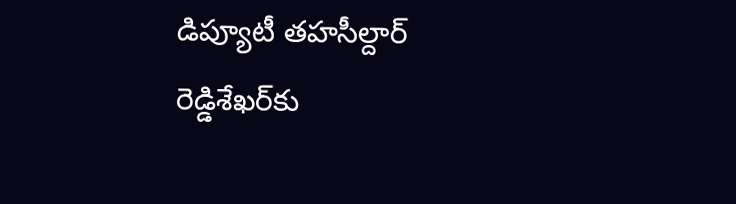డిప్యూటీ తహసీల్దార్‌ రెడ్డిశేఖర్‌కు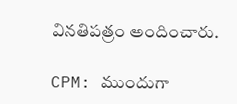వినతిపత్రం అందించారు.

CPM: ముందుగా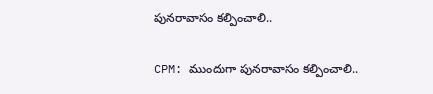పునరావాసం కల్పించాలి..

CPM: ముందుగా పునరావాసం కల్పించాలి..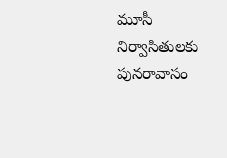మూసీ నిర్వాసితులకు పునరావాసం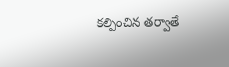కల్పించిన తర్వాతే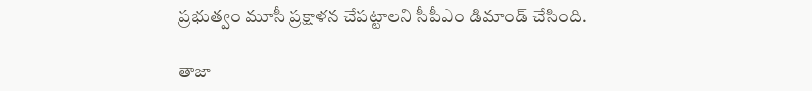ప్రభుత్వం మూసీ ప్రక్షాళన చేపట్టాలని సీపీఎం డిమాండ్‌ చేసింది.

తాజా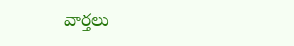వార్తలు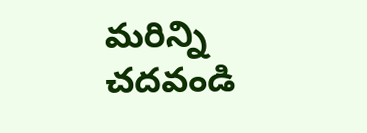మరిన్ని చదవండి